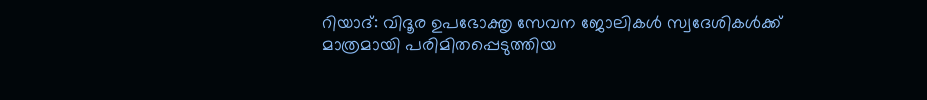റിയാദ്: വിദൂര ഉപഭോക്തൃ സേവന ജോലികൾ സ്വദേശികൾക്ക് മാത്രമായി പരിമിതപ്പെടുത്തിയ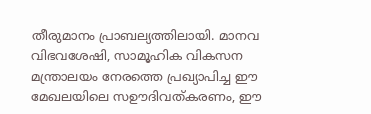തീരുമാനം പ്രാബല്യത്തിലായി. മാനവ വിഭവശേഷി, സാമൂഹിക വികസന മന്ത്രാലയം നേരത്തെ പ്രഖ്യാപിച്ച ഈ മേഖലയിലെ സഊദിവത്കരണം, ഈ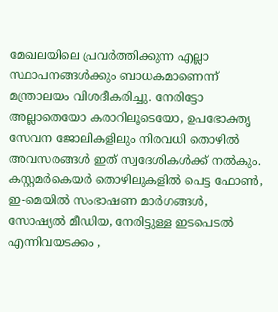മേഖലയിലെ പ്രവർത്തിക്കുന്ന എല്ലാ സ്ഥാപനങ്ങൾക്കും ബാധകമാണെന്ന് മന്ത്രാലയം വിശദീകരിച്ചു. നേരിട്ടോ അല്ലാതെയോ കരാറിലൂടെയോ, ഉപഭോക്തൃ സേവന ജോലികളിലും നിരവധി തൊഴിൽ അവസരങ്ങൾ ഇത് സ്വദേശികൾക്ക് നൽകും.
കസ്റ്റമർകെയർ തൊഴിലുകളിൽ പെട്ട ഫോൺ, ഇ-മെയിൽ സംഭാഷണ മാർഗങ്ങൾ, സോഷ്യൽ മീഡിയ, നേരിട്ടുള്ള ഇടപെടൽ എന്നിവയടക്കം ,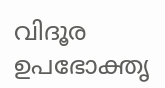വിദൂര ഉപഭോക്തൃ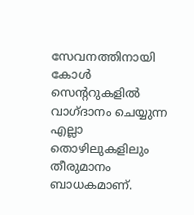സേവനത്തിനായി കോൾ സെന്ററുകളിൽ വാഗ്ദാനം ചെയ്യുന്ന എല്ലാ തൊഴിലുകളിലും തീരുമാനം ബാധകമാണ്.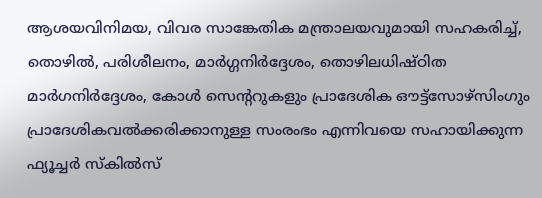ആശയവിനിമയ, വിവര സാങ്കേതിക മന്ത്രാലയവുമായി സഹകരിച്ച്, തൊഴിൽ, പരിശീലനം, മാർഗ്ഗനിർദ്ദേശം, തൊഴിലധിഷ്ഠിത മാർഗനിർദ്ദേശം, കോൾ സെന്ററുകളും പ്രാദേശിക ഔട്ട്സോഴ്സിംഗും പ്രാദേശികവൽക്കരിക്കാനുള്ള സംരംഭം എന്നിവയെ സഹായിക്കുന്ന ഫ്യൂച്ചർ സ്കിൽസ്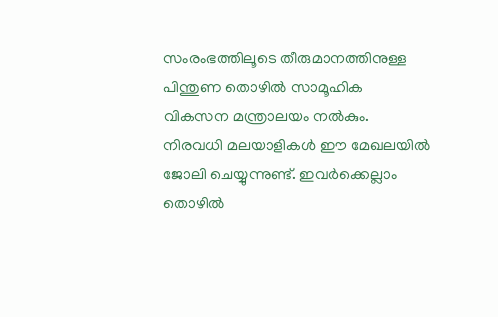സംരംഭത്തിലൂടെ തീരുമാനത്തിനുള്ള പിന്തുണ തൊഴിൽ സാമൂഹിക വികസന മന്ത്രാലയം നൽകും. നിരവധി മലയാളികൾ ഈ മേഖലയിൽ ജോലി ചെയ്യുന്നുണ്ട്. ഇവർക്കെല്ലാം തൊഴിൽ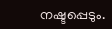നഷ്ടപ്പെടും.